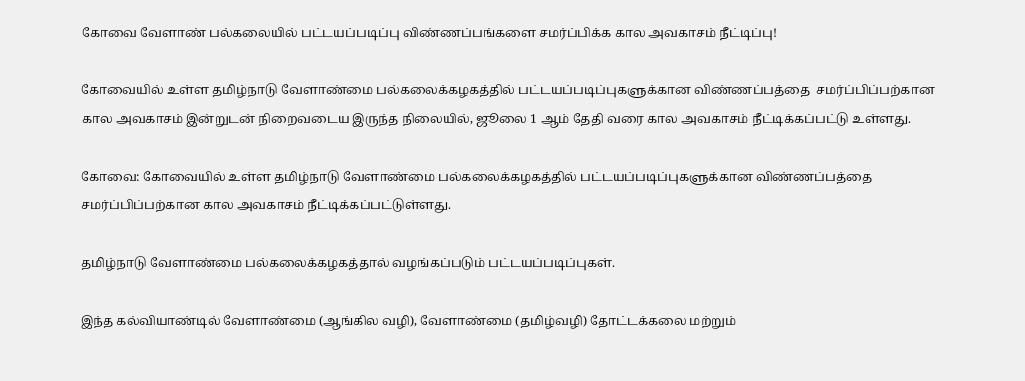கோவை வேளாண் பல்கலையில் பட்டயப்படிப்பு விண்ணப்பங்களை சமர்ப்பிக்க கால அவகாசம் நீட்டிப்பு!

கோவையில் உள்ள தமிழ்நாடு வேளாண்மை‌ பல்கலைக்கழகத்தில்‌ பட்டயப்படிப்புகளுக்கான விண்ணப்பத்தை ‌ சமர்ப்பிப்பற்கான கால அவகாசம் இன்றுடன் நிறைவடைய இருந்த நிலையில், ஜூலை 1 ஆம் தேதி வரை கால அவகாசம் நீட்டிக்கப்பட்டு உள்ளது.

கோவை: கோவையில் உள்ள தமிழ்நாடு வேளாண்மை‌ பல்கலைக்கழகத்தில்‌ பட்டயப்படிப்புகளுக்கான விண்ணப்பத்தை ‌ சமர்ப்பிப்பற்கான கால அவகாசம் நீட்டிக்கப்பட்டுள்ளது.

தமிழ்நாடு வேளாண்மை‌ பல்கலைக்கழகத்தால்‌ வழங்கப்படும்‌ பட்டயப்படிப்புகள்‌.

இந்த கல்வியாண்டில்‌ வேளாண்மை (ஆங்கில வழி), வேளாண்மை (தமிழ்வழி) தோட்டக்கலை மற்றும்‌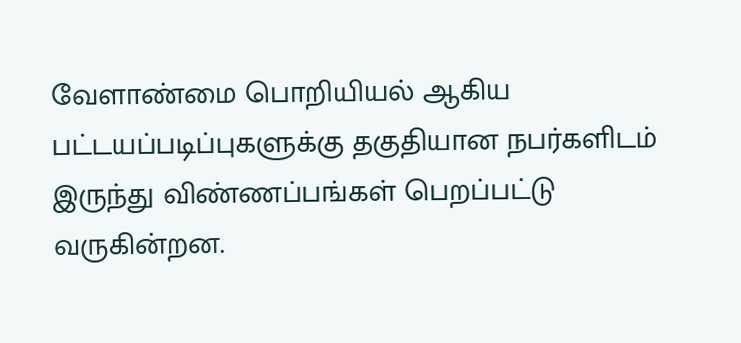வேளாண்மை பொறியியல்‌ ஆகிய பட்டயப்படிப்புகளுக்கு தகுதியான நபர்களிடம் இருந்து விண்ணப்பங்கள்‌ பெறப்பட்டு வருகின்றன.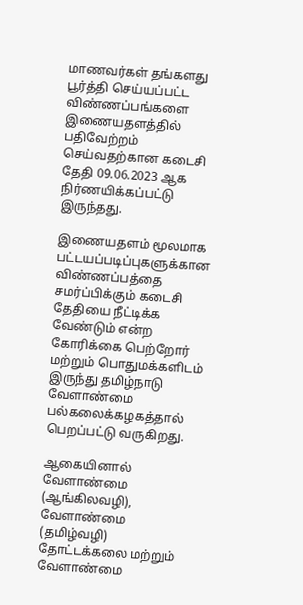மாணவர்கள்‌ தங்களது பூர்த்தி செய்யப்பட்ட விண்ணப்பங்களை இணையதளத்தில்‌ பதிவேற்றம்‌ செய்வதற்கான கடைசி தேதி 09.06.2023 ஆக நிர்ணயிக்கப்பட்டு இருந்தது.

இணையதளம்‌ மூலமாக பட்டயப்படிப்புகளுக்கான விண்ணப்பத்தை சமர்ப்பிக்கும்‌ கடைசி தேதியை நீட்டிக்க வேண்டும்‌ என்ற கோரிக்கை பெற்றோர்‌ மற்றும்‌ பொதுமக்களிடம் இருந்து தமிழ்நாடு வேளாண்மை‌ பல்கலைக்கழகத்தால்‌ பெறப்பட்டு வருகிறது.

ஆகையினால்‌ வேளாண்மை (ஆங்கிலவழி), வேளாண்மை (தமிழ்வழி) தோட்டக்கலை மற்றும்‌ வேளாண்மை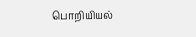பொறியியல்‌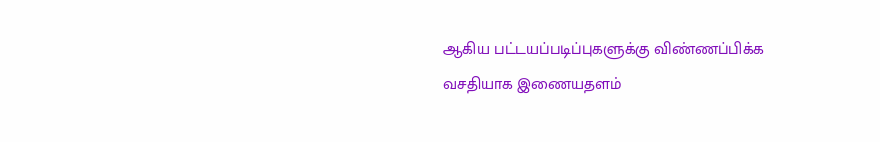ஆகிய பட்டயப்படிப்புகளுக்கு விண்ணப்பிக்க வசதியாக இணையதளம்‌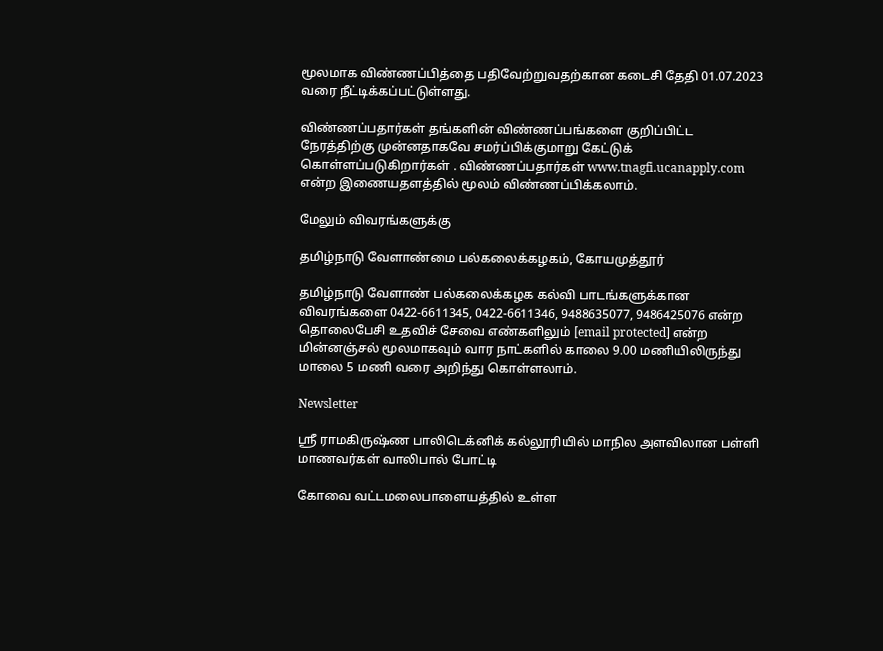மூலமாக விண்ணப்பித்தை பதிவேற்றுவதற்கான கடைசி தேதி 01.07.2023 வரை நீட்டிக்கப்பட்டுள்ளது.

விண்ணப்பதார்கள்‌ தங்களின்‌ விண்ணப்பங்களை குறிப்பிட்ட நேரத்திற்கு முன்னதாகவே சமர்ப்பிக்குமாறு கேட்டுக்‌ கொள்ளப்படுகிறார்கள்‌ . விண்ணப்பதார்கள்‌ www.tnagfi.ucanapply.com என்ற இணையதளத்தில்‌ மூலம்‌ விண்ணப்பிக்கலாம்‌.

மேலும்‌ விவரங்களுக்கு

தமிழ்நாடு வேளாண்மை‌ பல்கலைக்கழகம்‌, கோயமுத்தூர்‌

தமிழ்நாடு வேளாண் பல்கலைக்கழக கல்வி பாடங்களுக்கான விவரங்களை 0422-6611345, 0422-6611346, 9488635077, 9486425076 என்ற தொலைபேசி உதவிச்‌ சேவை எண்களிலும்‌ [email protected] என்ற மின்னஞ்சல்‌ மூலமாகவும்‌ வார நாட்களில்‌ காலை 9.00 மணியிலிருந்து மாலை 5 மணி வரை அறிந்து கொள்ளலாம்‌.

Newsletter

ஸ்ரீ ராமகிருஷ்ண பாலிடெக்னிக் கல்லூரியில் மாநில அளவிலான பள்ளி மாணவர்கள் வாலிபால் போட்டி

கோவை வட்டமலைபாளையத்தில் உள்ள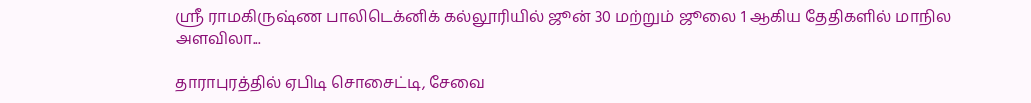ஸ்ரீ ராமகிருஷ்ண பாலிடெக்னிக் கல்லூரியில் ஜூன் 30 மற்றும் ஜூலை 1 ஆகிய தேதிகளில் மாநில அளவிலா...

தாராபுரத்தில் ஏபிடி சொசைட்டி, சேவை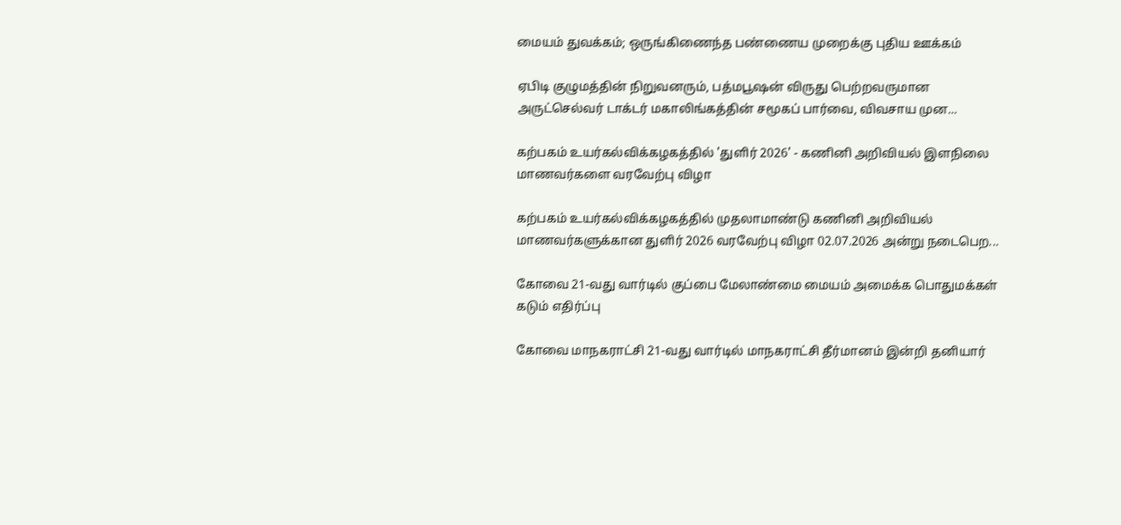மையம் துவக்கம்; ஒருங்கிணைந்த பண்ணைய முறைக்கு புதிய ஊக்கம்

ஏபிடி குழுமத்தின் நிறுவனரும், பத்மபூஷன் விருது பெற்றவருமான அருட்செல்வர் டாக்டர் மகாலிங்கத்தின் சமூகப் பார்வை, விவசாய முன...

கற்பகம் உயர்கல்விக்கழகத்தில் 'துளிர் 2026' - கணினி அறிவியல் இளநிலை மாணவர்களை வரவேற்பு விழா

கற்பகம் உயர்கல்விக்கழகத்தில் முதலாமாண்டு கணினி அறிவியல் மாணவர்களுக்கான துளிர் 2026 வரவேற்பு விழா 02.07.2026 அன்று நடைபெற...

கோவை 21-வது வார்டில் குப்பை மேலாண்மை மையம் அமைக்க பொதுமக்கள் கடும் எதிர்ப்பு

கோவை மாநகராட்சி 21-வது வார்டில் மாநகராட்சி தீர்மானம் இன்றி தனியார்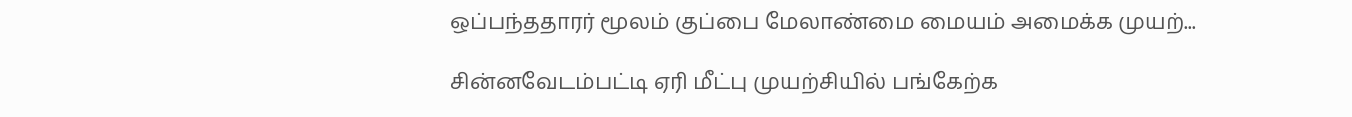ஒப்பந்ததாரர் மூலம் குப்பை மேலாண்மை மையம் அமைக்க முயற்...

சின்னவேடம்பட்டி ஏரி மீட்பு முயற்சியில் பங்கேற்க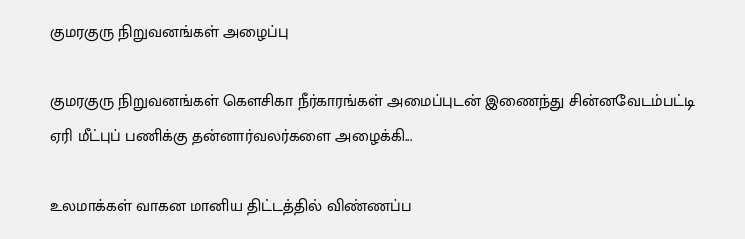குமரகுரு நிறுவனங்கள் அழைப்பு

குமரகுரு நிறுவனங்கள் கெளசிகா நீர்காரங்கள் அமைப்புடன் இணைந்து சின்னவேடம்பட்டி ஏரி மீட்புப் பணிக்கு தன்னார்வலர்களை அழைக்கி...

உலமாக்கள் வாகன மானிய திட்டத்தில் விண்ணப்ப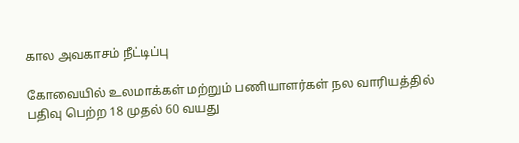கால அவகாசம் நீட்டிப்பு

கோவையில் உலமாக்கள் மற்றும் பணியாளர்கள் நல வாரியத்தில் பதிவு பெற்ற 18 முதல் 60 வயது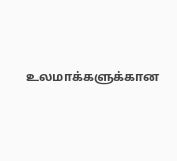உலமாக்களுக்கான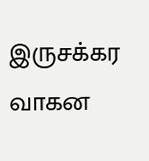இருசக்கர வாகன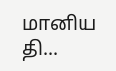மானிய தி...